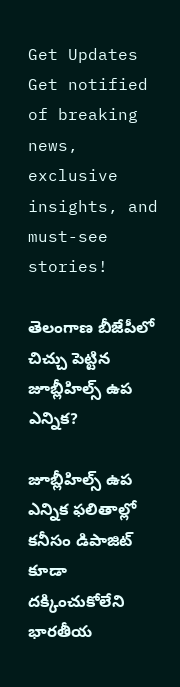Get Updates
Get notified of breaking news, exclusive insights, and must-see stories!

తెలంగాణ బీజేపీలో చిచ్చు పెట్టిన జూబ్లీహిల్స్ ఉప ఎన్నిక?

జూబ్లీహిల్స్ ఉప ఎన్నిక ఫలితాల్లో కనీసం డిపాజిట్ కూడా దక్కించుకోలేని భారతీయ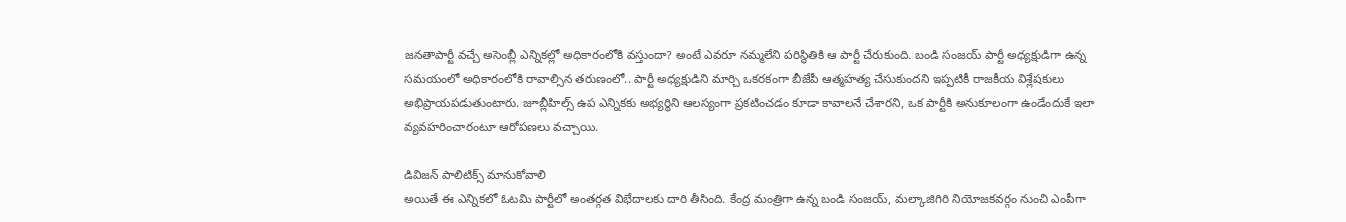జనతాపార్టీ వచ్చే అసెంబ్లీ ఎన్నికల్లో అధికారంలోకి వస్తుందా? అంటే ఎవరూ నమ్మలేని పరిస్థితికి ఆ పార్టీ చేరుకుంది. బండి సంజయ్ పార్టీ అధ్యక్షుడిగా ఉన్న సమయంలో అధికారంలోకి రావాల్సిన తరుణంలో.. పార్టీ అధ్యక్షుడిని మార్చి ఒకరకంగా బీజేపీ ఆత్మహత్య చేసుకుందని ఇప్పటికీ రాజకీయ విశ్లేషకులు అభిప్రాయపడుతుంటారు. జూబ్లీహిల్స్ ఉప ఎన్నికకు అభ్యర్థిని ఆలస్యంగా ప్రకటించడం కూడా కావాలనే చేశారని, ఒక పార్టీకి అనుకూలంగా ఉండేందుకే ఇలా వ్యవహరించారంటూ ఆరోపణలు వచ్చాయి.

డివిజన్ పాలిటిక్స్ మానుకోవాలి
అయితే ఈ ఎన్నికలో ఓటమి పార్టీలో అంతర్గత విభేదాలకు దారి తీసింది. కేంద్ర మంత్రిగా ఉన్న బండి సంజయ్, మల్కాజిగిరి నియోజకవర్గం నుంచి ఎంపీగా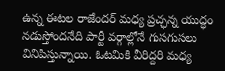ఉన్న ఈటల రాజేందర్ మధ్య ప్రచ్ఛన్న యుద్ధం నడుస్తోందనేది పార్టీ వర్గాల్లోనే గుసగుసలు వినిపిస్తున్నాయి. ఓటమికి వీరిద్దరి మధ్య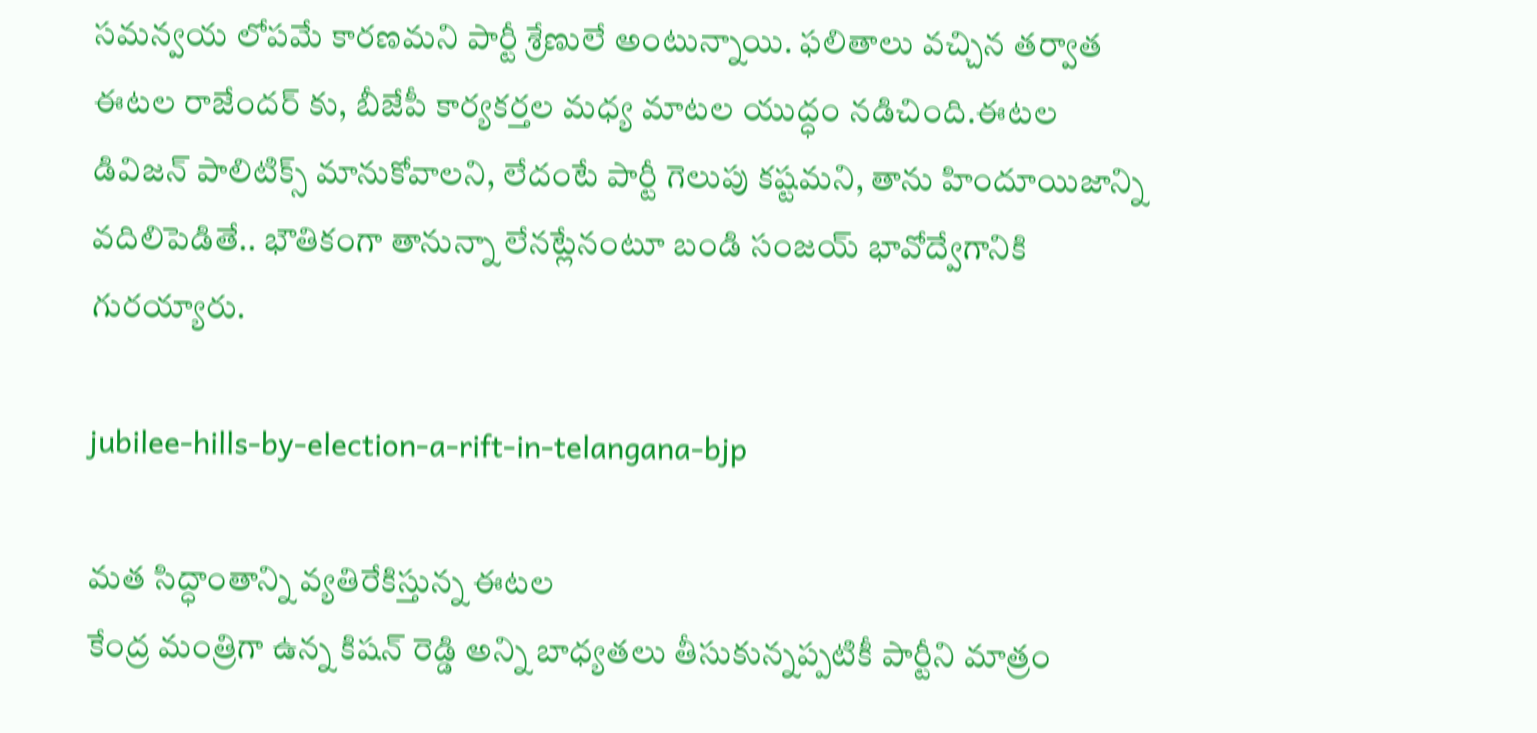సమన్వయ లోపమే కారణమని పార్టీ శ్రేణులే అంటున్నాయి. ఫలితాలు వచ్చిన తర్వాత ఈటల రాజేందర్ కు, బీజేపీ కార్యకర్తల మధ్య మాటల యుద్ధం నడిచింది.ఈటల డివిజన్ పాలిటిక్స్ మానుకోవాలని, లేదంటే పార్టీ గెలుపు కష్టమని, తాను హిందూయిజాన్ని వదిలిపెడితే.. భౌతికంగా తానున్నా లేనట్లేనంటూ బండి సంజయ్ భావోద్వేగానికి గురయ్యారు.

jubilee-hills-by-election-a-rift-in-telangana-bjp

మత సిద్ధాంతాన్ని వ్యతిరేకిస్తున్న ఈటల
కేంద్ర మంత్రిగా ఉన్న కిషన్ రెడ్డి అన్ని బాధ్యతలు తీసుకున్నప్పటికీ పార్టీని మాత్రం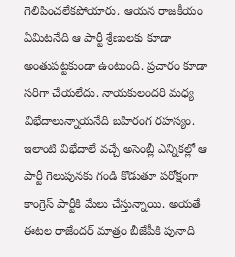గెలిపించలేకపోయారు. ఆయన రాజకీయం ఏమిటనేది ఆ పార్టీ శ్రేణులకు కూడా అంతుపట్టకుండా ఉంటుంది. ప్రచారం కూడా సరిగా చేయలేదు. నాయకులందరి మధ్య విభేదాలున్నాయనేది బహిరంగ రహస్యం. ఇలాంటి విభేదాలే వచ్చే అసెంబ్లీ ఎన్నికల్లో ఆ పార్టీ గెలుపునకు గండి కొడుతూ పరోక్షంగా కాంగ్రెస్ పార్టీకి మేలు చేస్తున్నాయి. అయతే ఈటల రాజేందర్ మాత్రం బీజేపీకి పునాది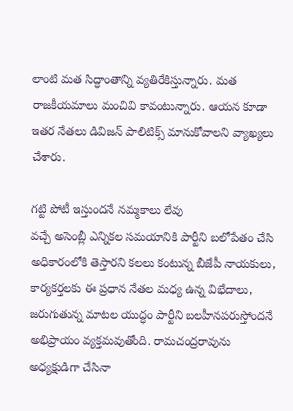లాంటి మత సిద్ధాంతాన్ని వ్యతిరేకిస్తున్నారు. మత రాజకీయమాలు మంచివి కావంటున్నారు. ఆయన కూడా ఇతర నేతలు డివిజన్ పాలిటిక్స్ మానుకోవాలని వ్యాఖ్యలు చేశారు.

గట్టి పోటీ ఇస్తుందనే నమ్మకాలు లేవు
వచ్చే అసెంబ్లీ ఎన్నికల సమయానికి పార్టీని బలోపేతం చేసి అధికారంలోకి తెస్తారని కలలు కంటున్న బీజేపీ నాయకులు, కార్యకర్తలకు ఈ ప్రధాన నేతల మధ్య ఉన్న విభేదాలు, జరుగుతున్న మాటల యుద్ధం పార్టీని బలహీనపరుస్తోందనే అభిప్రాయం వ్యక్తమవుతోంది. రామచంద్రరావును అధ్యక్షుడిగా చేసినా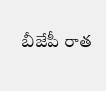బీజేపీ రాత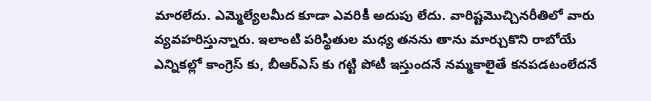మారలేదు. ఎమ్మెల్యేలమీద కూడా ఎవరికీ అదుపు లేదు. వారిష్టమొచ్చినరీతిలో వారు వ్యవహరిస్తున్నారు. ఇలాంటి పరిస్థితుల మధ్య తనను తాను మార్చుకొని రాబోయే ఎన్నికల్లో కాంగ్రెస్ కు, బీఆర్ఎస్ కు గట్టి పోటీ ఇస్తుందనే నమ్మకాలైతే కనపడటంలేదనే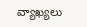వ్యాఖ్యలు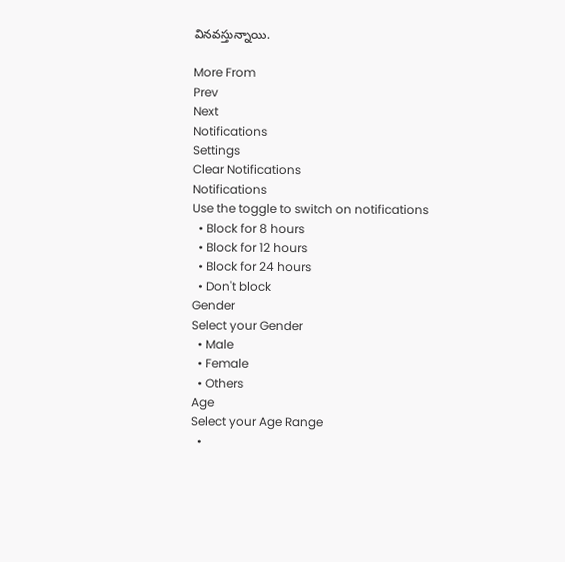వినవస్తున్నాయి.

More From
Prev
Next
Notifications
Settings
Clear Notifications
Notifications
Use the toggle to switch on notifications
  • Block for 8 hours
  • Block for 12 hours
  • Block for 24 hours
  • Don't block
Gender
Select your Gender
  • Male
  • Female
  • Others
Age
Select your Age Range
  •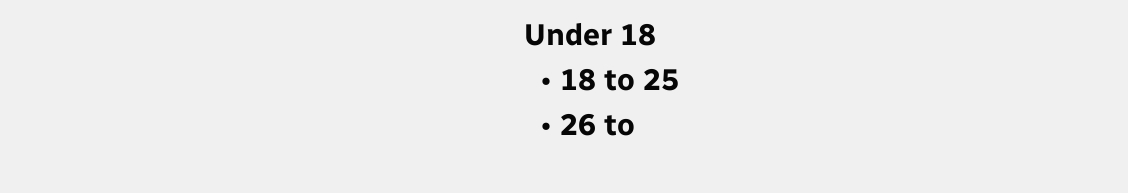Under 18
  • 18 to 25
  • 26 to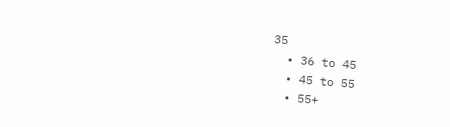35
  • 36 to 45
  • 45 to 55
  • 55+